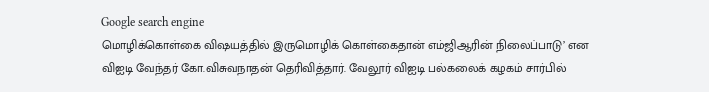Google search engine
மொழிக்கொள்கை விஷயத்தில் இருமொழிக் கொள்கைதான் எம்ஜிஆரின் நிலைப்பாடு’ என விஐடி வேந்தர் கோ.விசுவநாதன் தெரிவித்தார். வேலூர் விஐடி பல்கலைக் கழகம் சார்பில்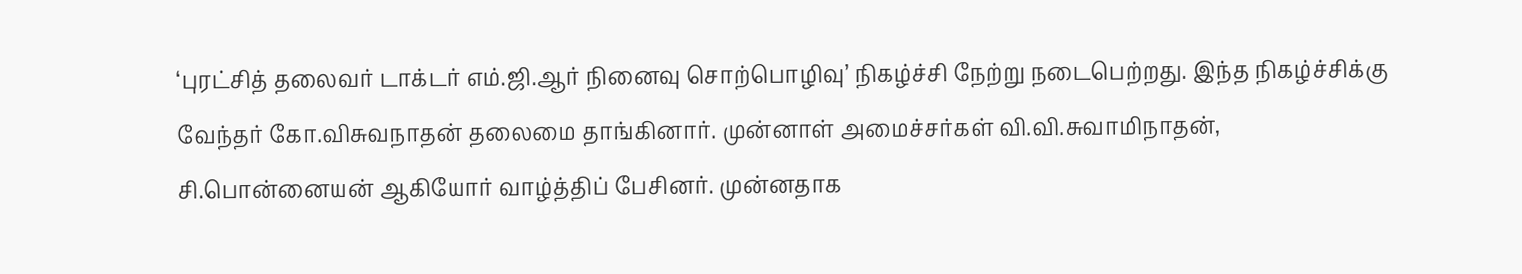‘புரட்சித் தலைவர் டாக்டர் எம்.ஜி.ஆர் நினைவு சொற்பொழிவு’ நிகழ்ச்சி நேற்று நடைபெற்றது. இந்த நிகழ்ச்சிக்கு வேந்தர் கோ.விசுவநாதன் தலைமை தாங்கினார். முன்னாள் அமைச்சர்கள் வி.வி.சுவாமிநாதன், சி.பொன்னையன் ஆகியோர் வாழ்த்திப் பேசினர். முன்னதாக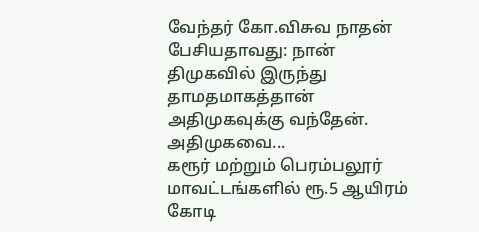வேந்தர் கோ.விசுவ நாதன் பேசியதாவது: நான் திமுகவில் இருந்து தாமதமாகத்தான் அதிமுகவுக்கு வந்தேன். அதிமுகவை...
கரூர் மற்றும் பெரம்பலூர் மாவட்டங்களில் ரூ.5 ஆயிரம் கோடி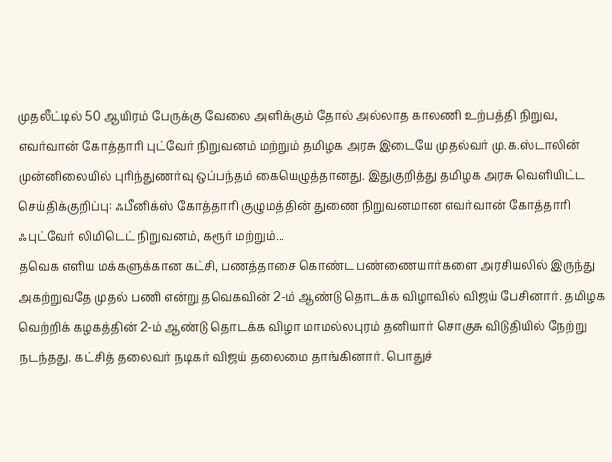முதலீட்டில் 50 ஆயிரம் பேருக்கு வேலை அளிக்கும் தோல் அல்லாத காலணி உற்பத்தி நிறுவ, எவர்வான் கோத்தாரி புட்வேர் நிறுவனம் மற்றும் தமிழக அரசு இடையே முதல்வர் மு.க.ஸ்டாலின் முன்னிலையில் புரிந்துணர்வு ஒப்பந்தம் கையெழுத்தானது. இதுகுறித்து தமிழக அரசு வெளியிட்ட செய்திக்குறிப்பு: ஃபீனிக்ஸ் கோத்தாரி குழுமத்தின் துணை நிறுவனமான எவர்வான் கோத்தாரி ஃபுட்வேர் லிமிடெட் நிறுவனம், கரூர் மற்றும்...
தவெக எளிய மக்களுக்கான கட்சி, பணத்தாசை கொண்ட பண்ணையார்களை அரசியலில் இருந்து அகற்றுவதே முதல் பணி என்று தவெகவின் 2-ம் ஆண்டு தொடக்க விழாவில் விஜய் பேசினார். தமிழக வெற்றிக் கழகத்தின் 2-ம் ஆண்டு தொடக்க விழா மாமல்லபுரம் தனியார் சொகுசு விடுதியில் நேற்று நடந்தது. கட்சித் தலைவர் நடிகர் விஜய் தலைமை தாங்கினார். பொதுச்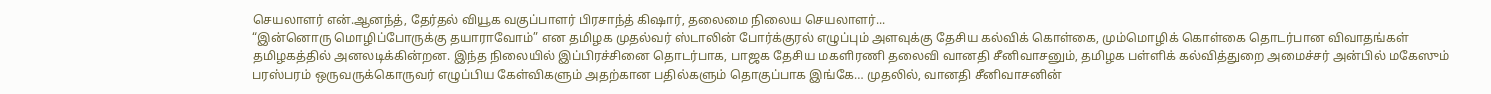செயலாளர் என்.ஆனந்த், தேர்தல் வியூக வகுப்பாளர் பிரசாந்த் கிஷார், தலைமை நிலைய செயலாளர்...
“இன்னொரு மொழிப்போருக்கு தயாராவோம்” என தமிழக முதல்வர் ஸ்டாலின் போர்க்குரல் எழுப்பும் அளவுக்கு தேசிய கல்விக் கொள்கை, மும்மொழிக் கொள்கை தொடர்பான விவாதங்கள் தமிழகத்தில் அனலடிக்கின்றன. இந்த நிலையில் இப்பிரச்சினை தொடர்பாக, பாஜக தேசிய மகளிரணி தலைவி வானதி சீனிவாசனும், தமிழக பள்ளிக் கல்வித்துறை அமைச்சர் அன்பில் மகேஸும் பரஸ்பரம் ஒருவருக்கொருவர் எழுப்பிய கேள்விகளும் அதற்கான பதில்களும் தொகுப்பாக இங்கே… முதலில், வானதி சீனிவாசனின்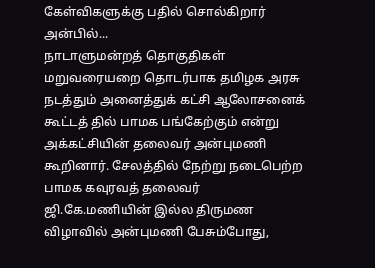கேள்விகளுக்கு பதில் சொல்கிறார் அன்பில்...
நாடாளுமன்றத் தொகுதிகள் மறுவரையறை தொடர்பாக தமிழக அரசு நடத்தும் அனைத்துக் கட்சி ஆலோசனைக் கூட்டத் தில் பாமக பங்கேற்கும் என்று அக்கட்சியின் தலைவர் அன்புமணி கூறினார். சேலத்தில் நேற்று நடைபெற்ற பாமக கவுரவத் தலைவர் ஜி.கே.மணியின் இல்ல திருமண விழாவில் அன்புமணி பேசும்போது,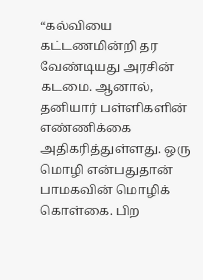“கல்வியை கட்டணமின்றி தர வேண்டியது அரசின் கடமை. ஆனால், தனியார் பள்ளிகளின் எண்ணிக்கை அதிகரித்துள்ளது. ஒரு மொழி என்பதுதான் பாமகவின் மொழிக் கொள்கை. பிற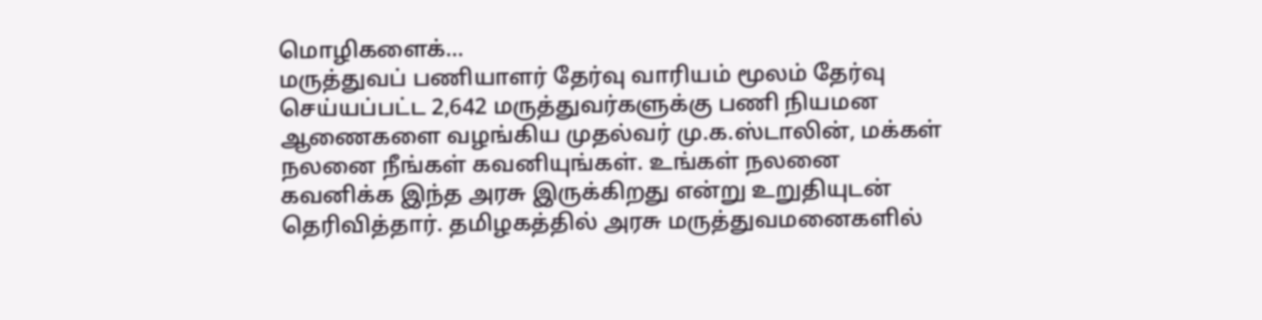மொழிகளைக்...
மருத்துவப் பணியாளர் தேர்வு வாரியம் மூலம் தேர்வு செய்யப்பட்ட 2,642 மருத்துவர்களுக்கு பணி நியமன ஆணைகளை வழங்கிய முதல்வர் மு.க.ஸ்டாலின், மக்கள் நலனை நீங்கள் கவனியுங்கள். உங்கள் நலனை கவனிக்க இந்த அரசு இருக்கிறது என்று உறுதியுடன் தெரிவித்தார். தமிழகத்தில் அரசு மருத்துவமனைகளில்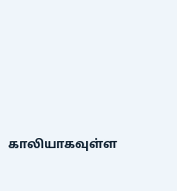காலியாகவுள்ள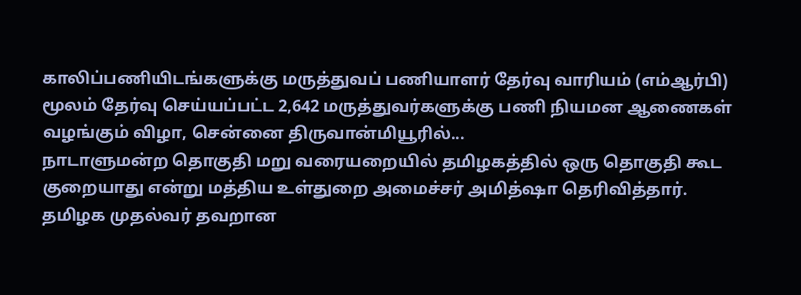காலிப்பணியிடங்களுக்கு மருத்துவப் பணியாளர் தேர்வு வாரியம் (எம்ஆர்பி) மூலம் தேர்வு செய்யப்பட்ட 2,642 மருத்துவர்களுக்கு பணி நியமன ஆணைகள் வழங்கும் விழா, சென்னை திருவான்மியூரில்...
நாடாளுமன்ற தொகுதி மறு வரையறையில் தமிழகத்தில் ஒரு தொகுதி கூட குறையாது என்று மத்திய உள்துறை அமைச்சர் அமித்ஷா தெரிவித்தார். தமிழக முதல்வர் தவறான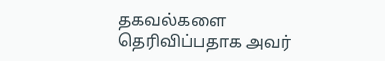தகவல்களை தெரிவிப்பதாக அவர்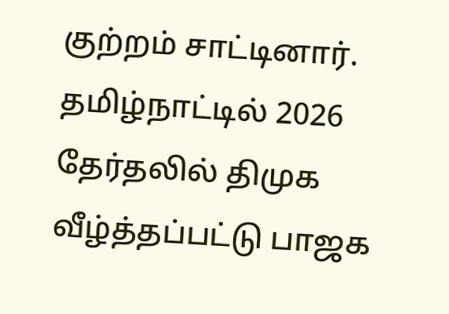குற்றம் சாட்டினார். தமிழ்நாட்டில் 2026 தேர்தலில் திமுக வீழ்த்தப்பட்டு பாஜக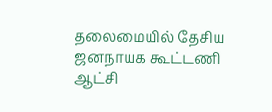தலைமையில் தேசிய ஜனநாயக கூட்டணி ஆட்சி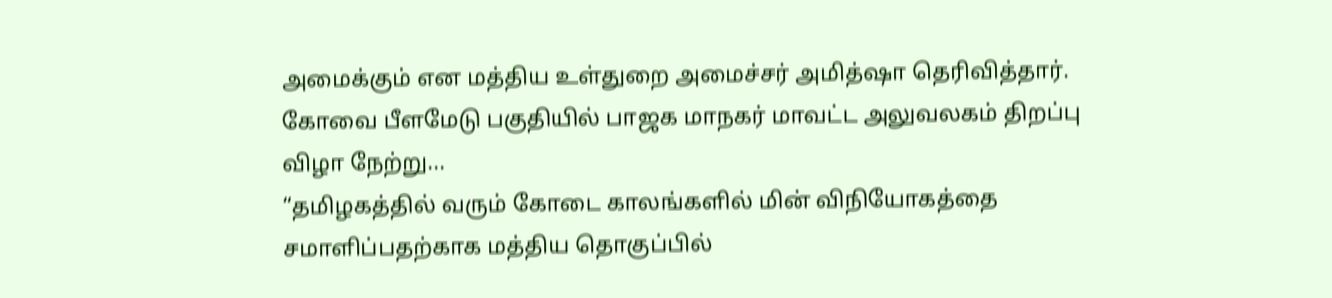அமைக்கும் என மத்திய உள்துறை அமைச்சர் அமித்ஷா தெரிவித்தார். கோவை பீளமேடு பகுதியில் பாஜக மாநகர் மாவட்ட அலுவலகம் திறப்பு விழா நேற்று...
“தமிழகத்தில் வரும் கோடை காலங்களில் மின் விநியோகத்தை சமாளிப்பதற்காக மத்திய தொகுப்பில்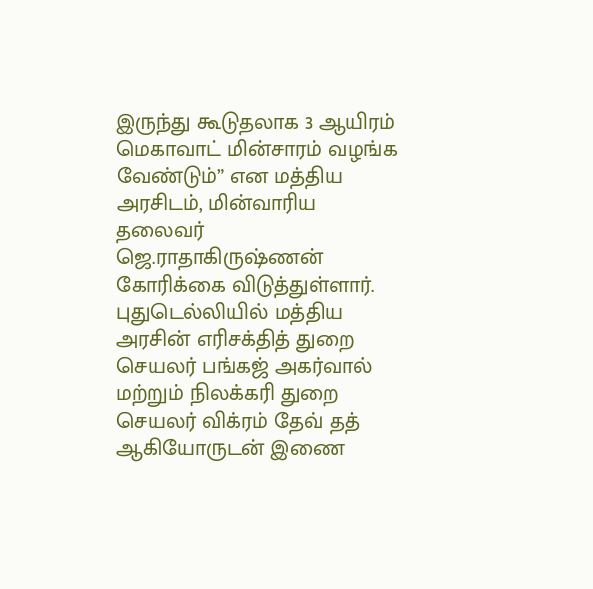இருந்து கூடுதலாக 3 ஆயிரம் மெகாவாட் மின்சாரம் வழங்க வேண்டும்” என மத்திய அரசிடம், மின்வாரிய தலைவர் ஜெ.ராதாகிருஷ்ணன் கோரிக்கை விடுத்துள்ளார். புதுடெல்லியில் மத்திய அரசின் எரிசக்தித் துறை செயலர் பங்கஜ் அகர்வால் மற்றும் நிலக்கரி துறை செயலர் விக்ரம் தேவ் தத் ஆகியோருடன் இணை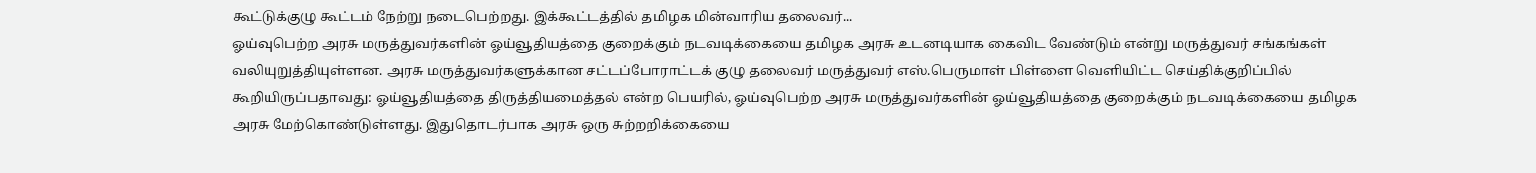கூட்டுக்குழு கூட்டம் நேற்று நடைபெற்றது. இக்கூட்டத்தில் தமிழக மின்வாரிய தலைவர்...
ஓய்வுபெற்ற அரசு மருத்துவர்களின் ஓய்வூதியத்தை குறைக்கும் நடவடிக்கையை தமிழக அரசு உடனடியாக கைவிட வேண்டும் என்று மருத்துவர் சங்கங்கள் வலியுறுத்தியுள்ளன. அரசு மருத்துவர்களுக்கான சட்டப்போராட்டக் குழு தலைவர் மருத்துவர் எஸ்.பெருமாள் பிள்ளை வெளியிட்ட செய்திக்குறிப்பில் கூறியிருப்பதாவது: ஓய்வூதியத்தை திருத்தியமைத்தல் என்ற பெயரில், ஓய்வுபெற்ற அரசு மருத்துவர்களின் ஓய்வூதியத்தை குறைக்கும் நடவடிக்கையை தமிழக அரசு மேற்கொண்டுள்ளது. இதுதொடர்பாக அரசு ஒரு சுற்றறிக்கையை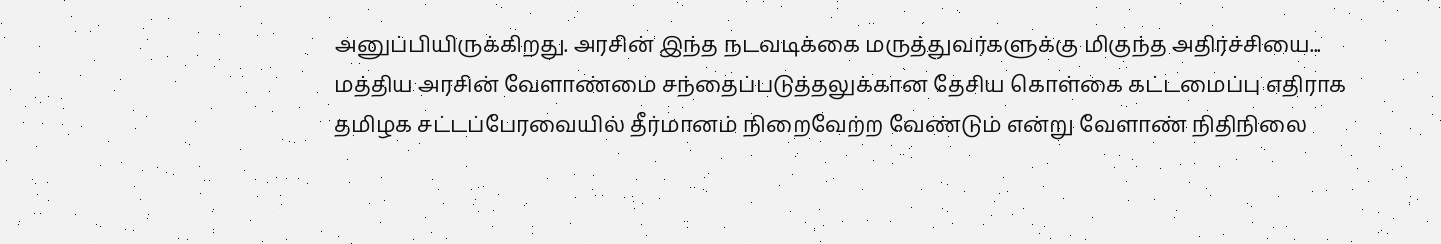அனுப்பியிருக்கிறது. அரசின் இந்த நடவடிக்கை மருத்துவர்களுக்கு மிகுந்த அதிர்ச்சியை...
மத்திய அரசின் வேளாண்மை சந்தைப்படுத்தலுக்கான தேசிய கொள்கை கட்டமைப்பு எதிராக தமிழக சட்டப்பேரவையில் தீர்மானம் நிறைவேற்ற வேண்டும் என்று வேளாண் நிதிநிலை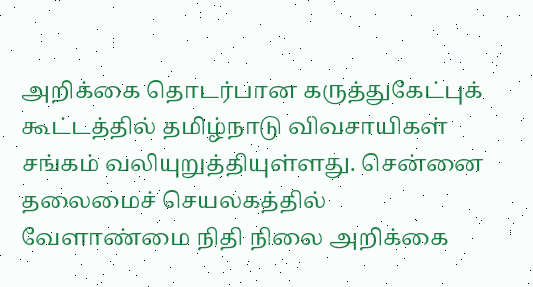அறிக்கை தொடர்பான கருத்துகேட்புக் கூட்டத்தில் தமிழ்நாடு விவசாயிகள் சங்கம் வலியுறுத்தியுள்ளது. சென்னை தலைமைச் செயலகத்தில் வேளாண்மை நிதி நிலை அறிக்கை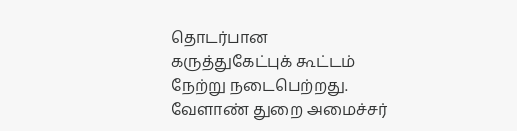தொடர்பான கருத்துகேட்புக் கூட்டம் நேற்று நடைபெற்றது. வேளாண் துறை அமைச்சர்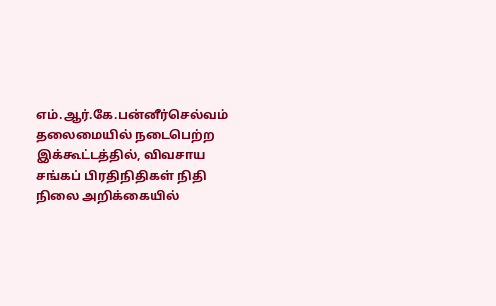எம்.ஆர்.கே.பன்னீர்செல்வம் தலைமையில் நடைபெற்ற இக்கூட்டத்தில், விவசாய சங்கப் பிரதிநிதிகள் நிதி நிலை அறிக்கையில்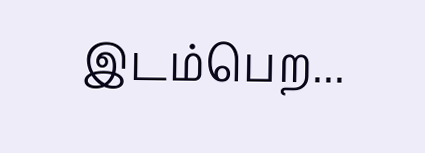இடம்பெற...